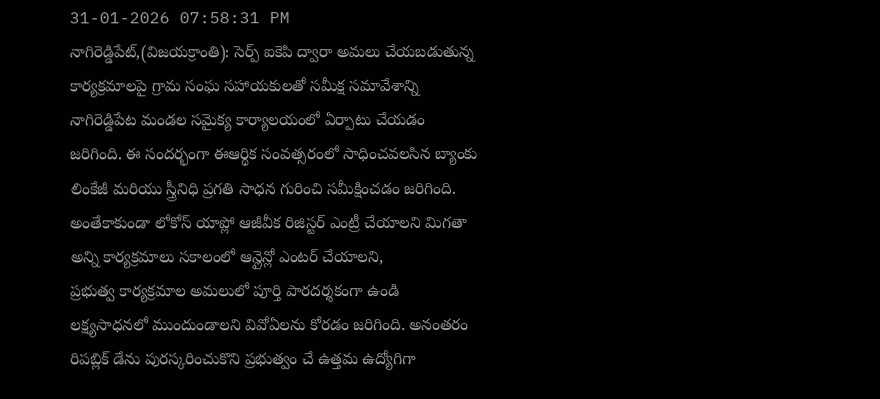31-01-2026 07:58:31 PM
నాగిరెడ్డిపేట్,(విజయక్రాంతి): సెర్ప్ ఐకెపి ద్వారా అమలు చేయబడుతున్న కార్యక్రమాలపై గ్రామ సంఘ సహాయకులతో సమీక్ష సమావేశాన్ని నాగిరెడ్డిపేట మండల సమైక్య కార్యాలయంలో ఏర్పాటు చేయడం జరిగింది. ఈ సందర్భంగా ఈఆర్థిక సంవత్సరంలో సాధించవలసిన బ్యాంకు లింకేజీ మరియు స్త్రీనిధి ప్రగతి సాధన గురించి సమీక్షించడం జరిగింది. అంతేకాకుండా లోకోస్ యాప్లో ఆజీవీక రిజిస్టర్ ఎంట్రీ చేయాలని మిగతా అన్ని కార్యక్రమాలు సకాలంలో ఆన్లైన్లో ఎంటర్ చేయాలని,
ప్రభుత్వ కార్యక్రమాల అమలులో పూర్తి పారదర్శకంగా ఉండి లక్ష్యసాధనలో ముందుండాలని వివోఏలను కోరడం జరిగింది. అనంతరం రిపబ్లిక్ డేను పురస్కరించుకొని ప్రభుత్వం చే ఉత్తమ ఉద్యోగిగా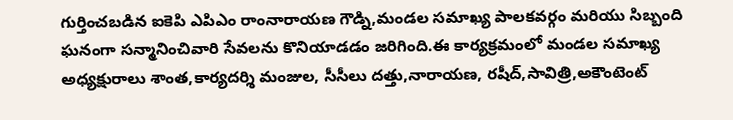గుర్తించబడిన ఐకెపి ఎపిఎం రాంనారాయణ గౌడ్ని,మండల సమాఖ్య పాలకవర్గం మరియు సిబ్బంది ఘనంగా సన్మానించివారి సేవలను కొనియాడడం జరిగింది.ఈ కార్యక్రమంలో మండల సమాఖ్య అధ్యక్షురాలు శాంత,కార్యదర్శి మంజుల, సీసీలు దత్తు,నారాయణ, రషీద్,సావిత్రి,అకౌంటెంట్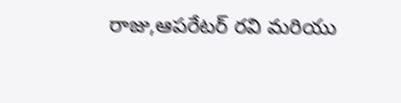రాజు,ఆపరేటర్ రవి మరియు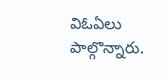విఓఏలు పాల్గొన్నారు.